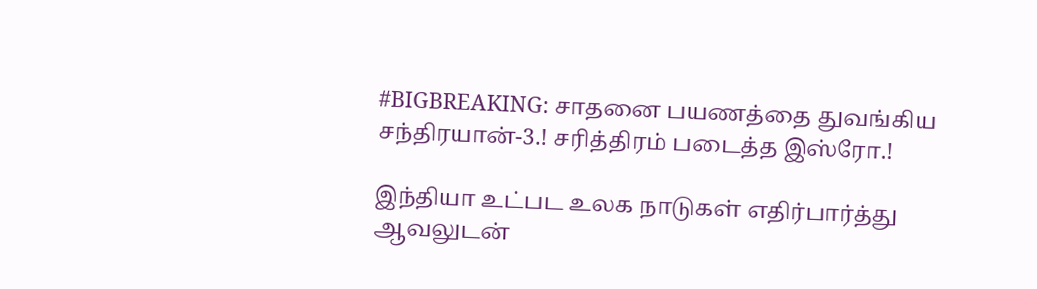#BIGBREAKING: சாதனை பயணத்தை துவங்கிய சந்திரயான்-3.! சரித்திரம் படைத்த இஸ்ரோ.!

இந்தியா உட்பட உலக நாடுகள் எதிர்பார்த்து ஆவலுடன்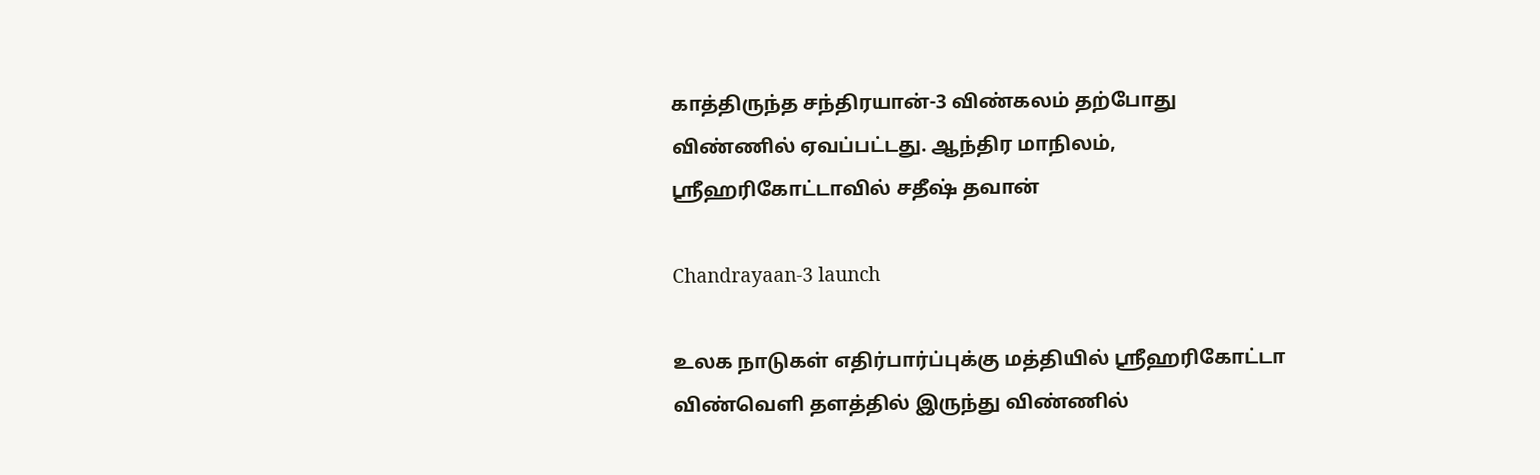காத்திருந்த சந்திரயான்-3 விண்கலம் தற்போது விண்ணில் ஏவப்பட்டது. ஆந்திர மாநிலம், ஸ்ரீஹரிகோட்டாவில் சதீஷ் தவான்

Chandrayaan-3 launch

உலக நாடுகள் எதிர்பார்ப்புக்கு மத்தியில் ஸ்ரீஹரிகோட்டா விண்வெளி தளத்தில் இருந்து விண்ணில்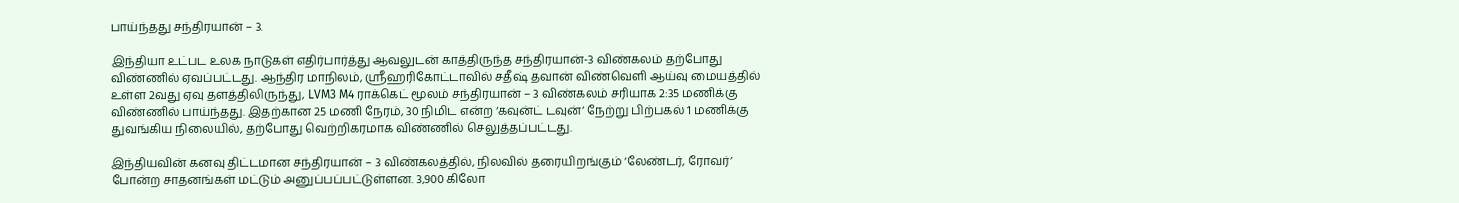பாய்ந்தது சந்திரயான் – 3.

இந்தியா உட்பட உலக நாடுகள் எதிர்பார்த்து ஆவலுடன் காத்திருந்த சந்திரயான்-3 விண்கலம் தற்போது விண்ணில் ஏவப்பட்டது. ஆந்திர மாநிலம், ஸ்ரீஹரிகோட்டாவில் சதீஷ் தவான் விண்வெளி ஆய்வு மையத்தில் உள்ள 2வது ஏவு தளத்திலிருந்து, LVM3 M4 ராக்கெட் மூலம் சந்திரயான் – 3 விண்கலம் சரியாக 2:35 மணிக்கு விண்ணில் பாய்ந்தது. இதற்கான 25 மணி நேரம், 30 நிமிட என்ற ‘கவுன்ட் டவுன்’ நேற்று பிற்பகல் 1 மணிக்கு துவங்கிய நிலையில், தற்போது வெற்றிகரமாக விண்ணில் செலுத்தப்பட்டது.

இந்தியவின் கனவு திட்டமான சந்திரயான் – 3 விண்கலத்தில், நிலவில் தரையிறங்கும் ‘லேண்டர், ரோவர்’ போன்ற சாதனங்கள் மட்டும் அனுப்பப்பட்டுள்ளன. 3,900 கிலோ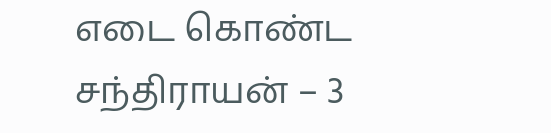எடை கொண்ட சந்திராயன் – 3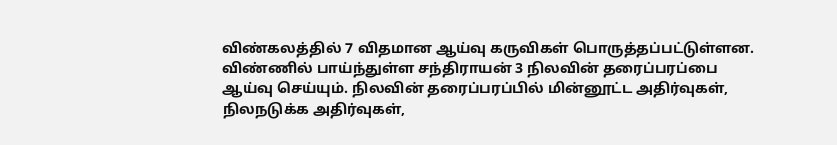விண்கலத்தில் 7 விதமான ஆய்வு கருவிகள் பொருத்தப்பட்டுள்ளன. விண்ணில் பாய்ந்துள்ள சந்திராயன் 3 நிலவின் தரைப்பரப்பை ஆய்வு செய்யும். நிலவின் தரைப்பரப்பில் மின்னூட்ட அதிர்வுகள், நிலநடுக்க அதிர்வுகள்,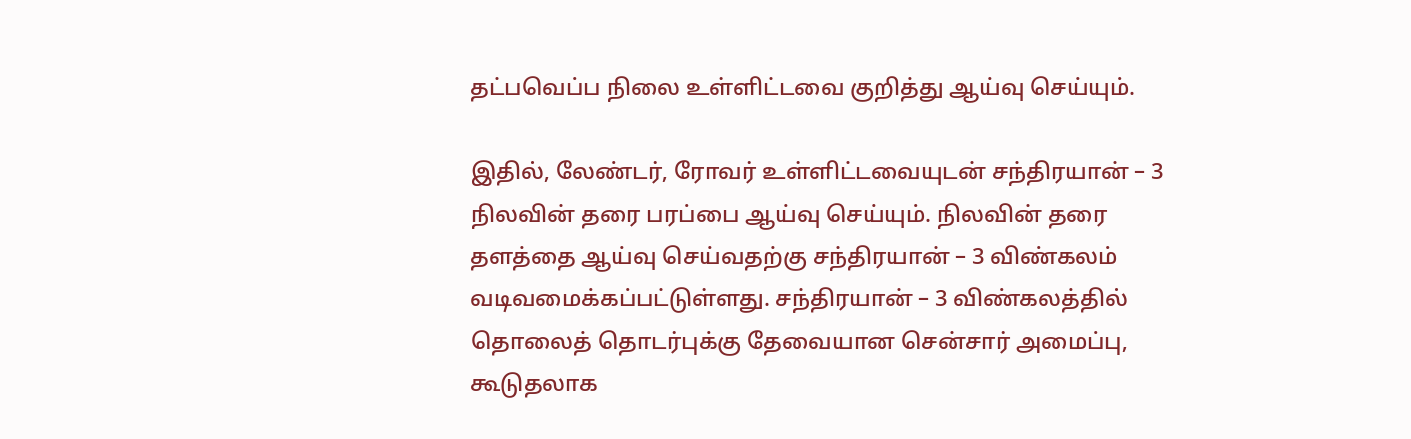தட்பவெப்ப நிலை உள்ளிட்டவை குறித்து ஆய்வு செய்யும்.

இதில், லேண்டர், ரோவர் உள்ளிட்டவையுடன் சந்திரயான் – 3 நிலவின் தரை பரப்பை ஆய்வு செய்யும். நிலவின் தரை தளத்தை ஆய்வு செய்வதற்கு சந்திரயான் – 3 விண்கலம் வடிவமைக்கப்பட்டுள்ளது. சந்திரயான் – 3 விண்கலத்தில் தொலைத் தொடர்புக்கு தேவையான சென்சார் அமைப்பு, கூடுதலாக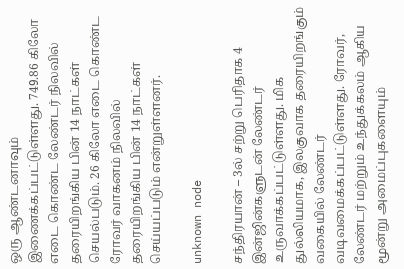ஒரு ஆண்டனாவும் இணைக்கப்பட்டுள்ளது. 749.86 கிலோ எடை கொண்ட லேண்டர் நிலவில் தரையிறங்கிய பின் 14 நாட்கள் செயல்படும். 26 கிலோ எடை கொண்ட ரோவர் வாகனம் நிலவில் தரையிறங்கிய பின் 14 நாட்கள் செய்யப்படும் என்றுள்ளனர்.

unknown node

சந்திரயான் – 3ல் சற்று பெரிதாக 4 இன்ஜின்களுடன் லேண்டர் உருவாக்கப்பட்டுள்ளது. மிக துல்லியமாக, இலகுவாக தரையிறங்கும் வகையில் லேண்டர் வடிவமைக்கப்பட்டுள்ளது. ரோவர், லேண்டர் மற்றும் உந்துக்கலம் ஆகிய மூன்று அமைப்புகளையும்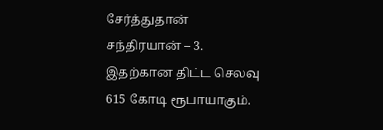சேர்த்துதான் சந்திரயான் – 3. இதற்கான திட்ட செலவு 615 கோடி ரூபாயாகும்.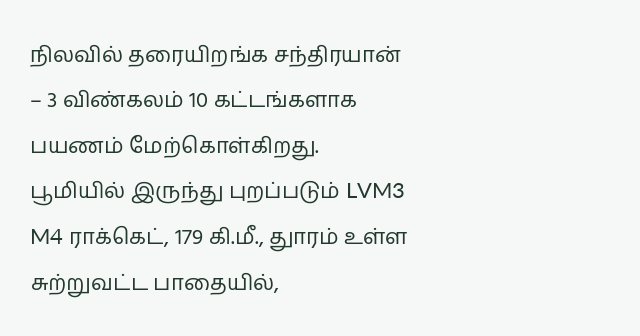நிலவில் தரையிறங்க சந்திரயான் – 3 விண்கலம் 10 கட்டங்களாக பயணம் மேற்கொள்கிறது. பூமியில் இருந்து புறப்படும் LVM3 M4 ராக்கெட், 179 கி.மீ., துாரம் உள்ள சுற்றுவட்ட பாதையில்,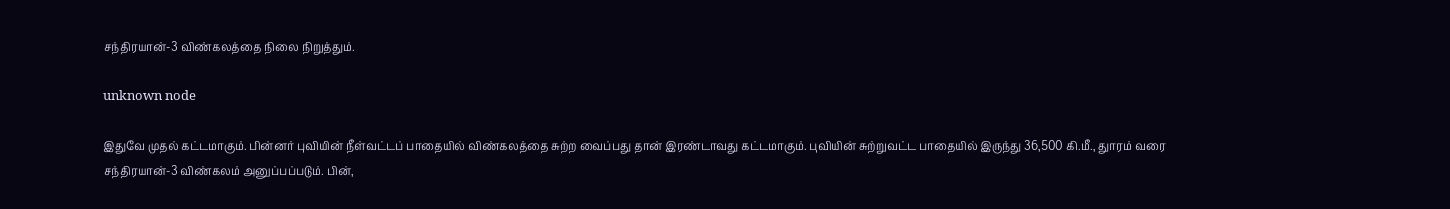சந்திரயான்-3 விண்கலத்தை நிலை நிறுத்தும்.

unknown node

இதுவே முதல் கட்டமாகும். பின்னர் புவியின் நீள்வட்டப் பாதையில் விண்கலத்தை சுற்ற வைப்பது தான் இரண்டாவது கட்டமாகும். புவியின் சுற்றுவட்ட பாதையில் இருந்து 36,500 கி.மீ., துாரம் வரை சந்திரயான்-3 விண்கலம் அனுப்பப்படும். பின்,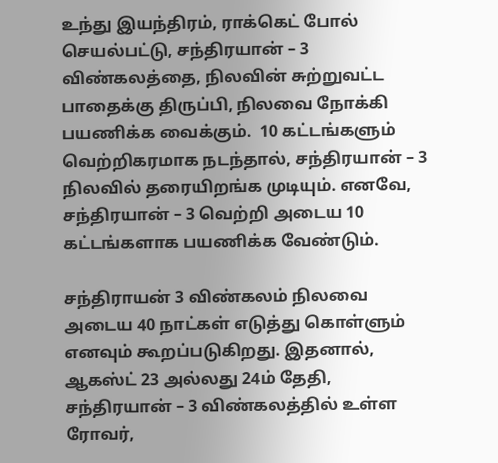உந்து இயந்திரம், ராக்கெட் போல் செயல்பட்டு, சந்திரயான் – 3 விண்கலத்தை, நிலவின் சுற்றுவட்ட பாதைக்கு திருப்பி, நிலவை நோக்கி பயணிக்க வைக்கும்.  10 கட்டங்களும் வெற்றிகரமாக நடந்தால், சந்திரயான் – 3 நிலவில் தரையிறங்க முடியும். எனவே, சந்திரயான் – 3 வெற்றி அடைய 10 கட்டங்களாக பயணிக்க வேண்டும்.

சந்திராயன் 3 விண்கலம் நிலவை அடைய 40 நாட்கள் எடுத்து கொள்ளும் எனவும் கூறப்படுகிறது. இதனால், ஆகஸ்ட் 23 அல்லது 24ம் தேதி, சந்திரயான் – 3 விண்கலத்தில் உள்ள ரோவர்,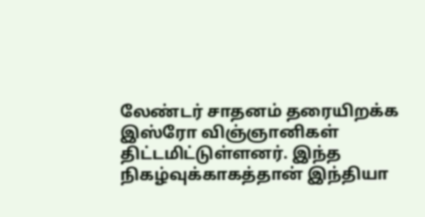லேண்டர் சாதனம் தரையிறக்க இஸ்ரோ விஞ்ஞானிகள் திட்டமிட்டுள்ளனர். இந்த நிகழ்வுக்காகத்தான் இந்தியா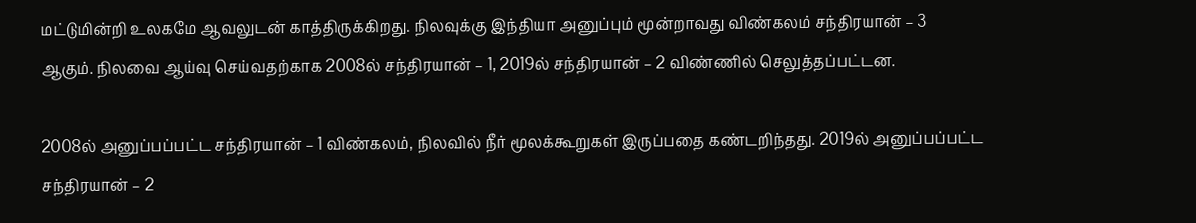மட்டுமின்றி உலகமே ஆவலுடன் காத்திருக்கிறது. நிலவுக்கு இந்தியா அனுப்பும் மூன்றாவது விண்கலம் சந்திரயான் – 3 ஆகும். நிலவை ஆய்வு செய்வதற்காக 2008ல் சந்திரயான் – 1, 2019ல் சந்திரயான் – 2 விண்ணில் செலுத்தப்பட்டன.

2008ல் அனுப்பப்பட்ட சந்திரயான் – 1 விண்கலம், நிலவில் நீர் மூலக்கூறுகள் இருப்பதை கண்டறிந்தது. 2019ல் அனுப்பப்பட்ட சந்திரயான் – 2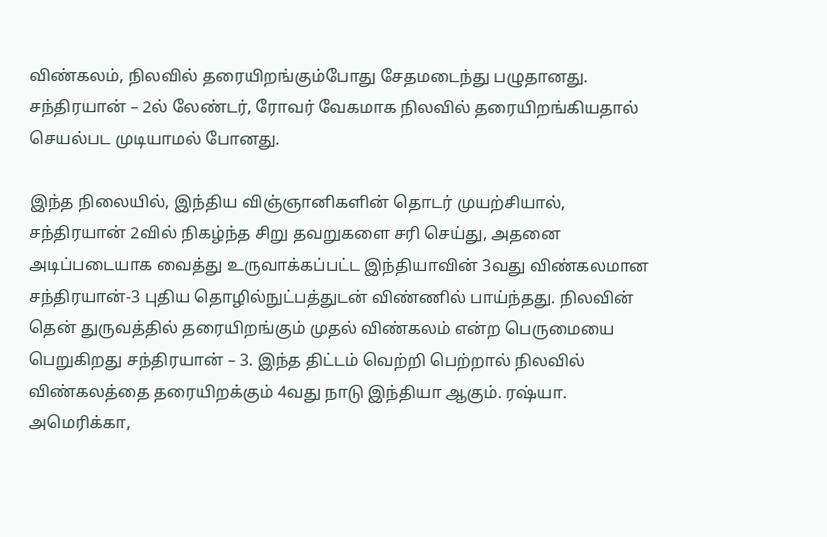விண்கலம், நிலவில் தரையிறங்கும்போது சேதமடைந்து பழுதானது. சந்திரயான் – 2ல் லேண்டர், ரோவர் வேகமாக நிலவில் தரையிறங்கியதால் செயல்பட முடியாமல் போனது.

இந்த நிலையில், இந்திய விஞ்ஞானிகளின் தொடர் முயற்சியால், சந்திரயான் 2வில் நிகழ்ந்த சிறு தவறுகளை சரி செய்து, அதனை அடிப்படையாக வைத்து உருவாக்கப்பட்ட இந்தியாவின் 3வது விண்கலமான சந்திரயான்-3 புதிய தொழில்நுட்பத்துடன் விண்ணில் பாய்ந்தது. நிலவின் தென் துருவத்தில் தரையிறங்கும் முதல் விண்கலம் என்ற பெருமையை பெறுகிறது சந்திரயான் – 3. இந்த திட்டம் வெற்றி பெற்றால் நிலவில் விண்கலத்தை தரையிறக்கும் 4வது நாடு இந்தியா ஆகும். ரஷ்யா. அமெரிக்கா,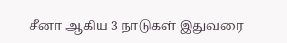சீனா ஆகிய 3 நாடுகள் இதுவரை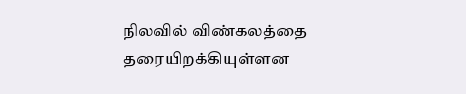நிலவில் விண்கலத்தை தரையிறக்கியுள்ளன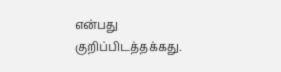என்பது குறிப்பிடத்தக்கது.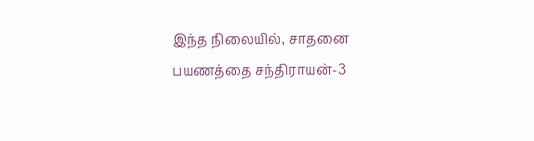இந்த நிலையில், சாதனை பயணத்தை சந்திராயன்-3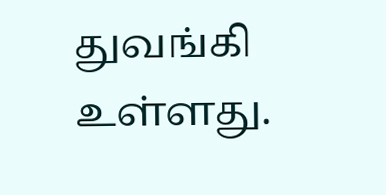துவங்கி உள்ளது.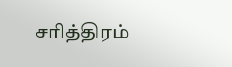சரித்திரம்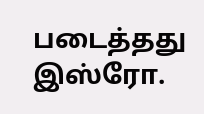படைத்தது இஸ்ரோ.